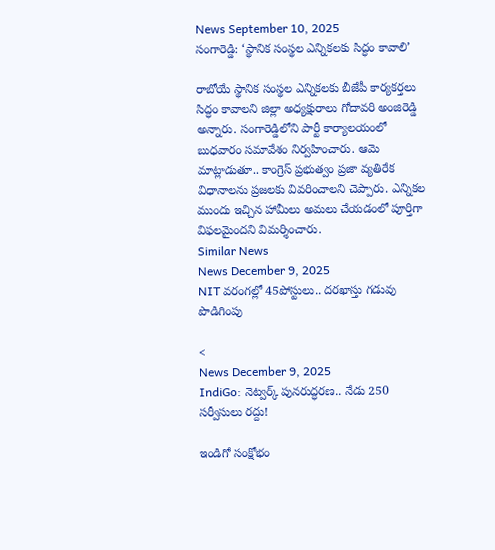News September 10, 2025
సంగారెడ్డి: ‘స్థానిక సంస్థల ఎన్నికలకు సిద్ధం కావాలి’

రాబోయే స్థానిక సంస్థల ఎన్నికలకు బీజేపీ కార్యకర్తలు సిద్ధం కావాలని జిల్లా అధ్యక్షురాలు గోదావరి అంజిరెడ్డి అన్నారు. సంగారెడ్డిలోని పార్టీ కార్యాలయంలో బుధవారం సమావేశం నిర్వహించారు. ఆమె మాట్లాడుతూ.. కాంగ్రెస్ ప్రభుత్వం ప్రజా వ్యతిరేక విధానాలను ప్రజలకు వివరించాలని చెప్పారు. ఎన్నికల ముందు ఇచ్చిన హామీలు అమలు చేయడంలో పూర్తిగా విఫలమైందని విమర్శించారు.
Similar News
News December 9, 2025
NIT వరంగల్లో 45పోస్టులు.. దరఖాస్తు గడువు పొడిగింపు

<
News December 9, 2025
IndiGo: నెట్వర్క్ పునరుద్ధరణ.. నేడు 250 సర్వీసులు రద్దు!

ఇండిగో సంక్షోభం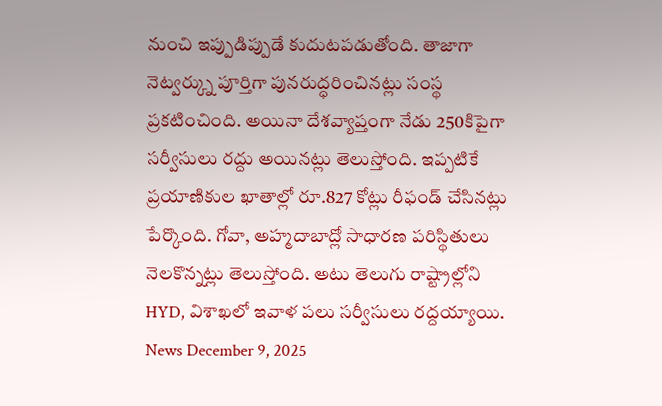నుంచి ఇప్పుడిప్పుడే కుదుటపడుతోంది. తాజాగా నెట్వర్క్ను పూర్తిగా పునరుద్ధరించినట్లు సంస్థ ప్రకటించింది. అయినా దేశవ్యాప్తంగా నేడు 250కిపైగా సర్వీసులు రద్దు అయినట్లు తెలుస్తోంది. ఇప్పటికే ప్రయాణికుల ఖాతాల్లో రూ.827 కోట్లు రీఫండ్ చేసినట్లు పేర్కొంది. గోవా, అహ్మదాబాద్లో సాధారణ పరిస్థితులు నెలకొన్నట్లు తెలుస్తోంది. అటు తెలుగు రాష్ట్రాల్లోని HYD, విశాఖలో ఇవాళ పలు సర్వీసులు రద్దయ్యాయి.
News December 9, 2025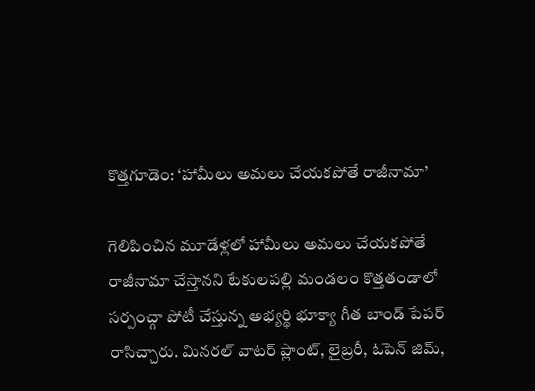కొత్తగూడెం: ‘హామీలు అమలు చేయకపోతే రాజీనామా’

గెలిపించిన మూడేళ్లలో హామీలు అమలు చేయకపోతే రాజీనామా చేస్తానని టేకులపల్లి మండలం కొత్తతండాలో సర్పంచ్గా పోటీ చేస్తున్న అభ్యర్థి భూక్యా గీత బాండ్ పేపర్ రాసిచ్చారు. మినరల్ వాటర్ ప్లాంట్, లైబ్రరీ, ఓపెన్ జిమ్,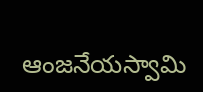ఆంజనేయస్వామి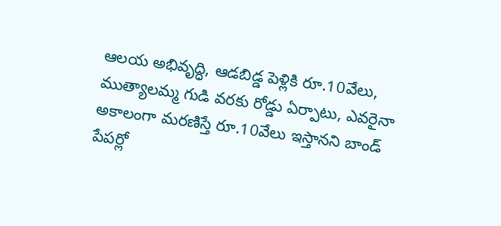ఆలయ అభివృద్ధి, ఆడబిడ్డ పెళ్లికి రూ.10వేలు, ముత్యాలమ్మ గుడి వరకు రోడ్డు ఏర్పాటు, ఎవరైనా అకాలంగా మరణిస్తే రూ.10వేలు ఇస్తానని బాండ్ పేపర్లో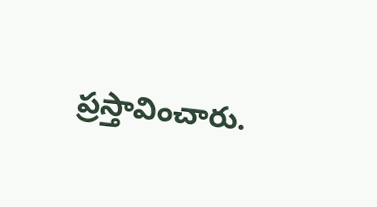ప్రస్తావించారు.